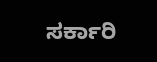ಸರ್ಕಾರಿ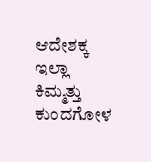ಆದೇಶಕ್ಕ ಇಲ್ಲಾ ಕಿಮ್ಮತ್ತು ಕುಂದಗೋಳ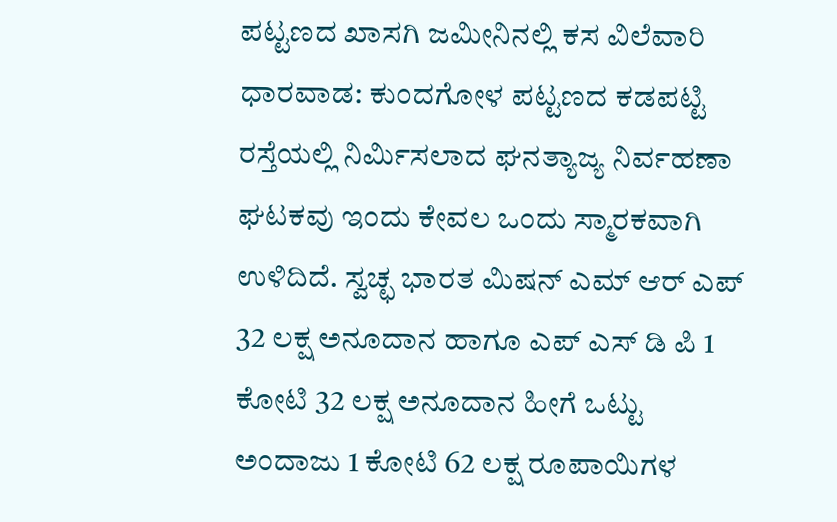ಪಟ್ಟಣದ ಖಾಸಗಿ ಜಮೀನಿನಲ್ಲಿ ಕಸ ವಿಲೆವಾರಿ
ಧಾರವಾಡ: ಕುಂದಗೋಳ ಪಟ್ಟಣದ ಕಡಪಟ್ಟಿ ರಸ್ತೆಯಲ್ಲಿ ನಿರ್ಮಿಸಲಾದ ಘನತ್ಯಾಜ್ಯ ನಿರ್ವಹಣಾ ಘಟಕವು ಇಂದು ಕೇವಲ ಒಂದು ಸ್ಮಾರಕವಾಗಿ ಉಳಿದಿದೆ. ಸ್ವಚ್ಛ ಭಾರತ ಮಿಷನ್ ಎಮ್ ಆರ್ ಎಪ್ 32 ಲಕ್ಷ ಅನೂದಾನ ಹಾಗೂ ಎಪ್ ಎಸ್ ಡಿ ಪಿ 1 ಕೋಟಿ 32 ಲಕ್ಷ ಅನೂದಾನ ಹೀಗೆ ಒಟ್ಟು ಅಂದಾಜು 1 ಕೋಟಿ 62 ಲಕ್ಷ ರೂಪಾಯಿಗಳ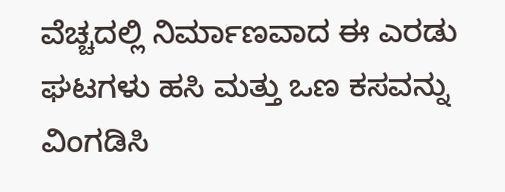ವೆಚ್ಚದಲ್ಲಿ ನಿರ್ಮಾಣವಾದ ಈ ಎರಡು ಘಟಗಳು ಹಸಿ ಮತ್ತು ಒಣ ಕಸವನ್ನು ವಿಂಗಡಿಸಿ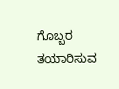ಗೊಬ್ಬರ ತಯಾರಿಸುವ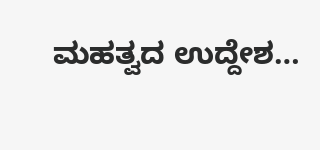ಮಹತ್ವದ ಉದ್ದೇಶ…